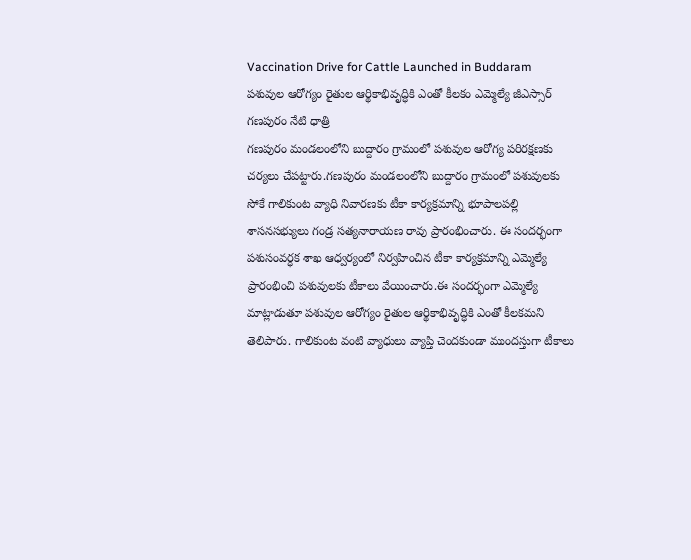Vaccination Drive for Cattle Launched in Buddaram
పశువుల ఆరోగ్యం రైతుల ఆర్థికాభివృద్ధికి ఎంతో కీలకం ఎమ్మెల్యే జీఎస్సార్
గణపురం నేటి ధాత్రి
గణపురం మండలంలోని బుద్దారం గ్రామంలో పశువుల ఆరోగ్య పరిరక్షణకు చర్యలు చేపట్టారు.గణపురం మండలంలోని బుద్దారం గ్రామంలో పశువులకు సోకే గాలికుంట వ్యాధి నివారణకు టీకా కార్యక్రమాన్ని భూపాలపల్లి శాసనసభ్యులు గండ్ర సత్యనారాయణ రావు ప్రారంభించారు. ఈ సందర్భంగా పశుసంవర్ధక శాఖ ఆధ్వర్యంలో నిర్వహించిన టీకా కార్యక్రమాన్ని ఎమ్మెల్యే ప్రారంభించి పశువులకు టీకాలు వేయించారు.ఈ సందర్భంగా ఎమ్మెల్యే మాట్లాడుతూ పశువుల ఆరోగ్యం రైతుల ఆర్థికాభివృద్ధికి ఎంతో కీలకమని తెలిపారు. గాలికుంట వంటి వ్యాధులు వ్యాప్తి చెందకుండా ముందస్తుగా టీకాలు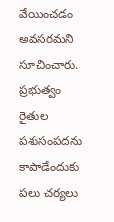వేయించడం అవసరమని సూచించారు. ప్రభుత్వం రైతుల పశుసంపదను కాపాడేందుకు పలు చర్యలు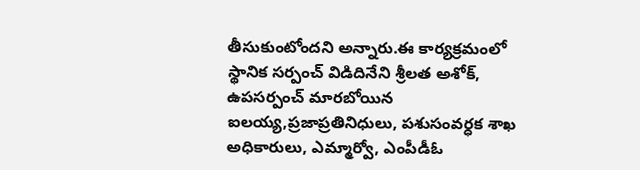తీసుకుంటోందని అన్నారు.ఈ కార్యక్రమంలో స్థానిక సర్పంచ్ విడిదినేని శ్రీలత అశోక్, ఉపసర్పంచ్ మారబోయిన ఐలయ్య,ప్రజాప్రతినిధులు, పశుసంవర్ధక శాఖ అధికారులు, ఎమ్మార్వో, ఎంపీడీఓ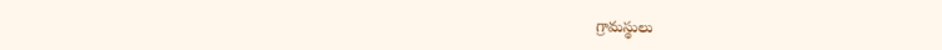గ్రామస్థులు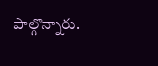పాల్గొన్నారు.